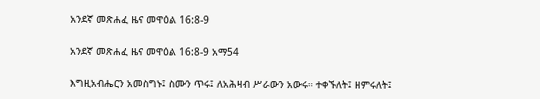አንደኛ መጽሐፈ ዜና መዋዕል 16:8-9

አንደኛ መጽሐፈ ዜና መዋዕል 16:8-9 አማ54

እግዚአብሔርን አመስግኑ፤ ስሙን ጥሩ፤ ለአሕዛብ ሥራውን አውሩ። ተቀኙለት፤ ዘምሩለት፤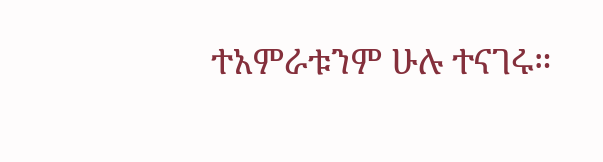ተአምራቱንም ሁሉ ተናገሩ።